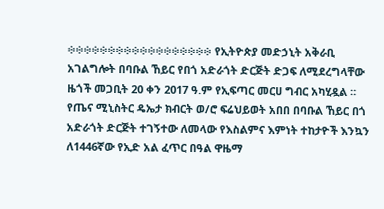፨፨፨፨፨፨፨፨፨፨፨፨፨፨፨፨፨፨ የኢትዮጵያ መድኃኒት አቅራቢ አገልግሎት በባቡል ኸይር የበጎ አድራጎት ድርጅት ድጋፍ ለሚደረግላቸው ዜጎች መጋቢት 20 ቀን 2017 ዓ.ም የኢፍጣር መርሀ ግብር አካሂዷል ። የጤና ሚኒስትር ዴኤታ ክብርት ወ/ሮ ፍሬህይወት አበበ በባቡል ኸይር በጎ አድራጎት ድርጅት ተገኝተው ለመላው የእስልምና እምነት ተከታዮች እንኳን ለ1446ኛው የኢድ አል ፈጥር በዓል ዋዜማ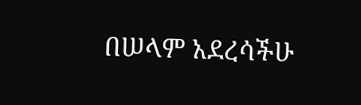በሠላም አደረሳችሁ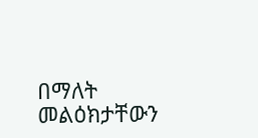በማለት መልዕክታቸውን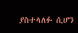ያስተላለፉ ሲሆን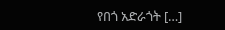የበጎ አድራጎት […]